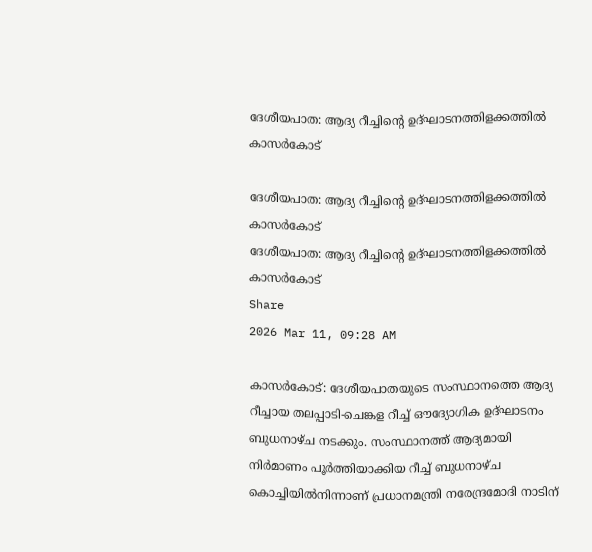ദേശീയപാത: ആദ്യ റീച്ചിന്റെ ഉദ്ഘാടനത്തിളക്കത്തിൽ കാസർകോട്

ദേശീയപാത: ആദ്യ റീച്ചിന്റെ ഉദ്ഘാടനത്തിളക്കത്തിൽ കാസർകോട്
ദേശീയപാത: ആദ്യ റീച്ചിന്റെ ഉദ്ഘാടനത്തിളക്കത്തിൽ കാസർകോട്
Share
2026 Mar 11, 09:28 AM

കാസർകോട്: ദേശീയപാതയുടെ സംസ്ഥാനത്തെ ആദ്യ റീച്ചായ തലപ്പാടി-ചെങ്കള റീച്ച് ഔദ്യോഗിക ഉദ്ഘാടനം ബുധനാഴ്ച നടക്കും. സംസ്ഥാനത്ത് ആദ്യമായി നിർമാണം പൂർത്തിയാക്കിയ റീച്ച് ബുധനാഴ്‌ച കൊച്ചിയിൽനിന്നാണ് പ്രധാനമന്ത്രി നരേന്ദ്രമോദി നാടിന്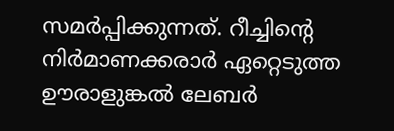സമർപ്പിക്കുന്നത്. റീച്ചിന്റെ നിർമാണക്കരാർ ഏറ്റെടുത്ത ഊരാളുങ്കൽ ലേബർ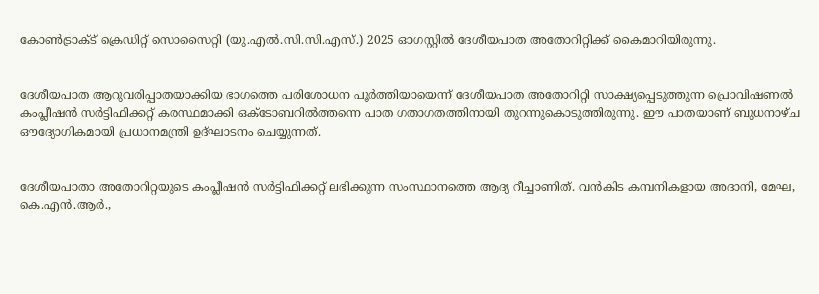കോൺട്രാക്ട് ക്രെഡിറ്റ് സൊസൈറ്റി (യു.എൽ.സി.സി.എസ്.) 2025 ഓഗസ്റ്റിൽ ദേശീയപാത അതോറിറ്റിക്ക് കൈമാറിയിരുന്നു.


ദേശീയപാത ആറുവരിപ്പാതയാക്കിയ ഭാഗത്തെ പരിശോധന പൂർത്തിയായെന്ന് ദേശീയപാത അതോറിറ്റി സാക്ഷ്യപ്പെടുത്തുന്ന പ്രൊവിഷണൽ കംപ്ലീഷൻ സർട്ടിഫിക്കറ്റ് കരസ്ഥമാക്കി ഒക്ടോബറിൽത്തന്നെ പാത ഗതാഗതത്തിനായി തുറന്നുകൊടുത്തിരുന്നു. ഈ പാതയാണ് ബുധനാഴ്ച ഔദ്യോഗികമായി പ്രധാനമന്ത്രി ഉദ്ഘാടനം ചെയ്യുന്നത്.


ദേശീയപാതാ അതോറിറ്റയുടെ കംപ്ലീഷൻ സർട്ടിഫിക്കറ്റ് ലഭിക്കുന്ന സംസ്ഥാനത്തെ ആദ്യ റീച്ചാണിത്. വൻകിട കമ്പനികളായ അദാനി, മേഘ, കെ.എൻ.ആർ.,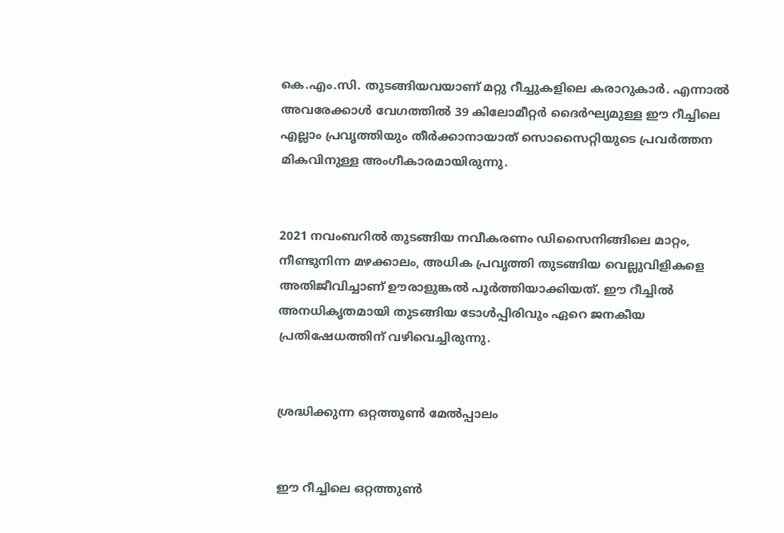കെ.എം.സി. തുടങ്ങിയവയാണ് മറ്റു റീച്ചുകളിലെ കരാറുകാർ. എന്നാൽ അവരേക്കാൾ വേഗത്തിൽ 39 കിലോമീറ്റർ ദൈർഘ്യമുള്ള ഈ റീച്ചിലെ എല്ലാം പ്രവൃത്തിയും തീർക്കാനായാത് സൊസൈറ്റിയുടെ പ്രവർത്തന മികവിനുള്ള അംഗീകാരമായിരുന്നു.


2021 നവംബറിൽ തുടങ്ങിയ നവീകരണം ഡിസൈനിങ്ങിലെ മാറ്റം, നീണ്ടുനിന്ന മഴക്കാലം, അധിക പ്രവൃത്തി തുടങ്ങിയ വെല്ലുവിളികളെ അതിജീവിച്ചാണ് ഊരാളുങ്കൽ പൂർത്തിയാക്കിയത്. ഈ റീച്ചിൽ അനധികൃതമായി തുടങ്ങിയ ടോൾപ്പിരിവും ഏറെ ജനകീയ പ്രതിഷേധത്തിന് വഴിവെച്ചിരുന്നു.


ശ്രദ്ധിക്കുന്ന ഒറ്റത്തൂൺ മേൽപ്പാലം


ഈ റീച്ചിലെ ഒറ്റത്തുൺ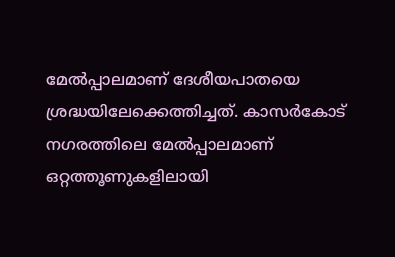മേൽപ്പാലമാണ് ദേശീയപാതയെ ശ്രദ്ധയിലേക്കെത്തിച്ചത്. കാസർകോട് നഗരത്തിലെ മേൽപ്പാലമാണ് ഒറ്റത്തൂണുകളിലായി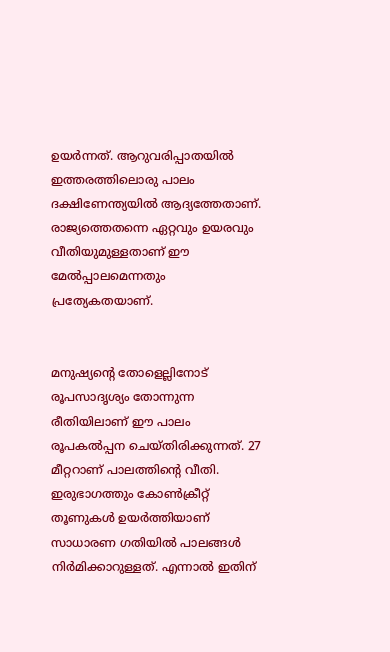ഉയർന്നത്. ആറുവരിപ്പാതയിൽ ഇത്തരത്തിലൊരു പാലം ദക്ഷിണേന്ത്യയിൽ ആദ്യത്തേതാണ്. രാജ്യത്തെതന്നെ ഏറ്റവും ഉയരവും വീതിയുമുള്ളതാണ് ഈ മേൽപ്പാലമെന്നതും പ്രത്യേകതയാണ്.


മനുഷ്യന്റെ തോളെല്ലിനോട് രൂപസാദൃശ്യം തോന്നുന്ന രീതിയിലാണ് ഈ പാലം രൂപകൽപ്പന ചെയ്‌തിരിക്കുന്നത്. 27 മീറ്ററാണ് പാലത്തിൻ്റെ വീതി. ഇരുഭാഗത്തും കോൺക്രീറ്റ് തൂണുകൾ ഉയർത്തിയാണ് സാധാരണ ഗതിയിൽ പാലങ്ങൾ നിർമിക്കാറുള്ളത്. എന്നാൽ ഇതിന്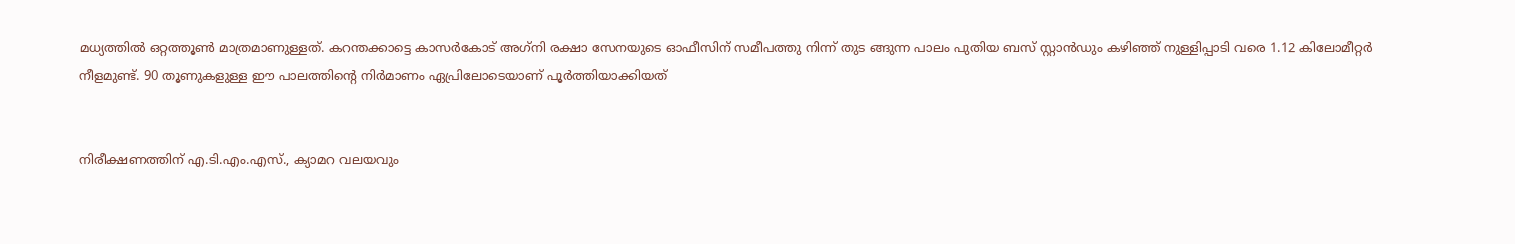മധ്യത്തിൽ ഒറ്റത്തൂൺ മാത്രമാണുള്ളത്. കറന്തക്കാട്ടെ കാസർകോട് അഗ്‌നി രക്ഷാ സേനയുടെ ഓഫീസിന് സമീപത്തു നിന്ന് തുട ങ്ങുന്ന പാലം പുതിയ ബസ് സ്റ്റാൻഡും കഴിഞ്ഞ് നുള്ളിപ്പാടി വരെ 1.12 കിലോമീറ്റർ നീളമുണ്ട്. 90 തൂണുകളുള്ള ഈ പാലത്തിന്റെ നിർമാണം ഏപ്രിലോടെയാണ് പൂർത്തിയാക്കിയത്


നിരീക്ഷണത്തിന് എ.ടി.എം.എസ്., ക്യാമറ വലയവും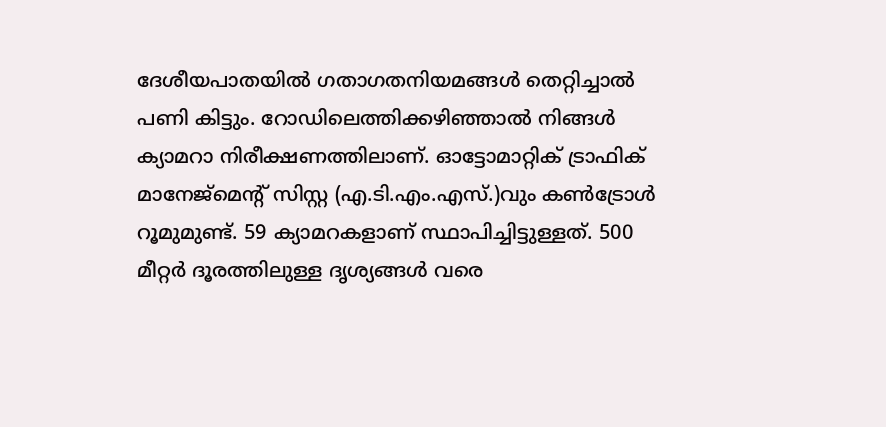ദേശീയപാതയിൽ ഗതാഗതനിയമങ്ങൾ തെറ്റിച്ചാൽ പണി കിട്ടും. റോഡിലെത്തിക്കഴിഞ്ഞാൽ നിങ്ങൾ ക്യാമറാ നിരീക്ഷണത്തിലാണ്. ഓട്ടോമാറ്റിക് ട്രാഫിക് മാനേജ്‌മെന്റ് സിസ്റ്റ (എ.ടി.എം.എസ്.)വും കൺട്രോൾ റൂമുമുണ്ട്. 59 ക്യാമറകളാണ് സ്ഥാപിച്ചിട്ടുള്ളത്. 500 മീറ്റർ ദൂരത്തിലുള്ള ദൃശ്യങ്ങൾ വരെ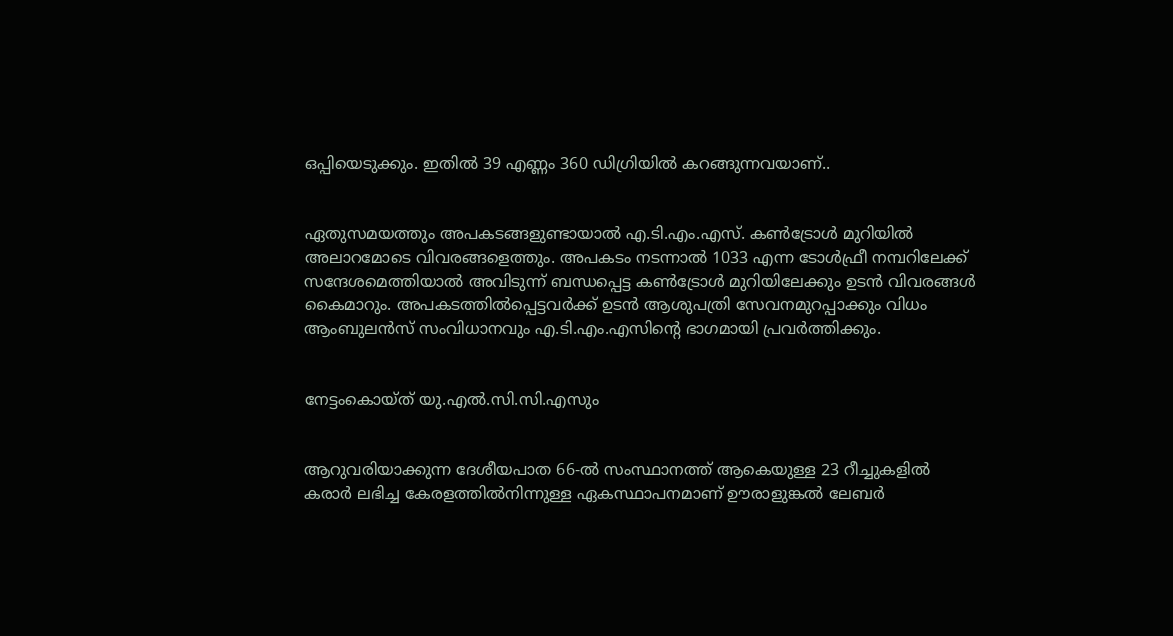ഒപ്പിയെടുക്കും. ഇതിൽ 39 എണ്ണം 360 ഡിഗ്രിയിൽ കറങ്ങുന്നവയാണ്..


ഏതുസമയത്തും അപകടങ്ങളുണ്ടായാൽ എ.ടി.എം.എസ്. കൺട്രോൾ മുറിയിൽ അലാറമോടെ വിവരങ്ങളെത്തും. അപകടം നടന്നാൽ 1033 എന്ന ടോൾഫ്രീ നമ്പറിലേക്ക് സന്ദേശമെത്തിയാൽ അവിടുന്ന് ബന്ധപ്പെട്ട കൺട്രോൾ മുറിയിലേക്കും ഉടൻ വിവരങ്ങൾ കൈമാറും. അപകടത്തിൽപ്പെട്ടവർക്ക് ഉടൻ ആശുപത്രി സേവനമുറപ്പാക്കും വിധം ആംബുലൻസ് സംവിധാനവും എ.ടി.എം.എസിൻ്റെ ഭാഗമായി പ്രവർത്തിക്കും.


നേട്ടംകൊയ്‌ത് യു.എൽ.സി.സി.എസും


ആറുവരിയാക്കുന്ന ദേശീയപാത 66-ൽ സംസ്ഥാനത്ത് ആകെയുള്ള 23 റീച്ചുകളിൽ കരാർ ലഭിച്ച കേരളത്തിൽനിന്നുള്ള ഏകസ്ഥാപനമാണ് ഊരാളുങ്കൽ ലേബർ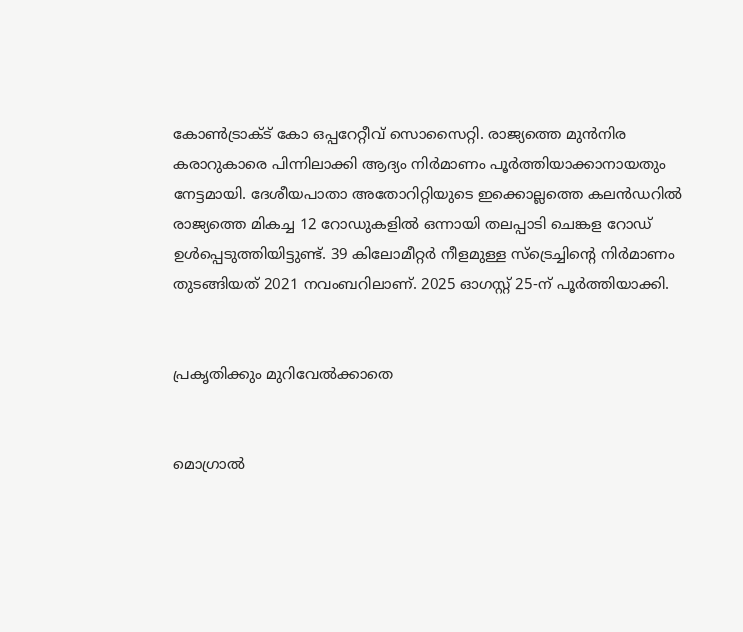കോൺട്രാക്‌ട്‌ കോ ഒപ്പറേറ്റീവ് സൊസൈറ്റി. രാജ്യത്തെ മുൻനിര കരാറുകാരെ പിന്നിലാക്കി ആദ്യം നിർമാണം പൂർത്തിയാക്കാനായതും നേട്ടമായി. ദേശീയപാതാ അതോറിറ്റിയുടെ ഇക്കൊല്ലത്തെ കലൻഡറിൽ രാജ്യത്തെ മികച്ച 12 റോഡുകളിൽ ഒന്നായി തലപ്പാടി ചെങ്കള റോഡ് ഉൾപ്പെടുത്തിയിട്ടുണ്ട്. 39 കിലോമീറ്റർ നീളമുള്ള സ്ട്രെച്ചിന്റെ നിർമാണം തുടങ്ങിയത് 2021 നവംബറിലാണ്. 2025 ഓഗസ്റ്റ് 25-ന് പൂർത്തിയാക്കി.


പ്രകൃതിക്കും മുറിവേൽക്കാതെ


മൊഗ്രാൽ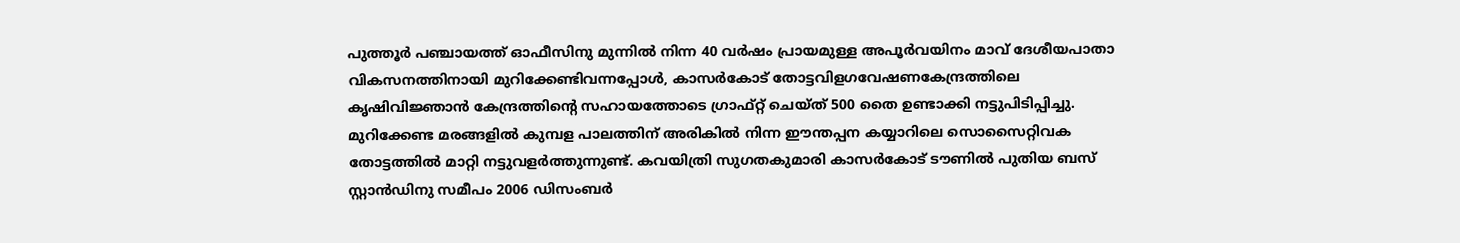പുത്തൂർ പഞ്ചായത്ത് ഓഫീസിനു മുന്നിൽ നിന്ന 40 വർഷം പ്രായമുള്ള അപൂർവയിനം മാവ് ദേശീയപാതാ വികസനത്തിനായി മുറിക്കേണ്ടിവന്നപ്പോൾ, കാസർകോട് തോട്ടവിളഗവേഷണകേന്ദ്രത്തിലെ കൃഷിവിജ്ഞാൻ കേന്ദ്രത്തിന്റെ സഹായത്തോടെ ഗ്രാഫ്റ്റ് ചെയ്ത് 500 തൈ ഉണ്ടാക്കി നട്ടുപിടിപ്പിച്ചു. മുറിക്കേണ്ട മരങ്ങളിൽ കുമ്പള പാലത്തിന് അരികിൽ നിന്ന ഈന്തപ്പന കയ്യാറിലെ സൊസൈറ്റിവക തോട്ടത്തിൽ മാറ്റി നട്ടുവളർത്തുന്നുണ്ട്. കവയിത്രി സുഗതകുമാരി കാസർകോട് ടൗണിൽ പുതിയ ബസ് സ്റ്റാൻഡിനു സമീപം 2006 ഡിസംബർ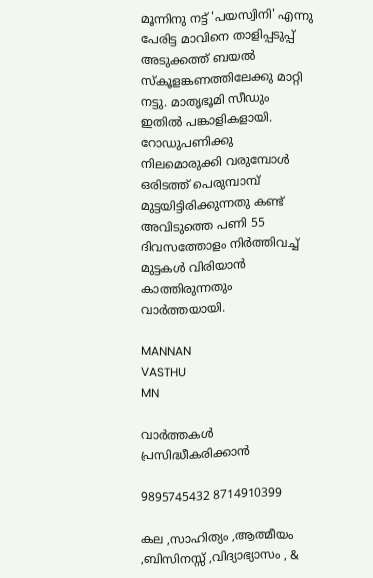മൂന്നിനു നട്ട് 'പയസ്വിനി' എന്നു പേരിട്ട മാവിനെ താളിപ്പടുപ്പ് അടുക്കത്ത് ബയൽ സ്കൂ‌ളങ്കണത്തിലേക്കു മാറ്റി നട്ടു. മാതൃഭൂമി സീഡും ഇതിൽ പങ്കാളികളായി. റോഡുപണിക്കു നിലമൊരുക്കി വരുമ്പോൾ ഒരിടത്ത് പെരുമ്പാമ്പ് മുട്ടയിട്ടിരിക്കുന്നതു കണ്ട് അവിടുത്തെ പണി 55 ദിവസത്തോളം നിർത്തിവച്ച് മുട്ടകൾ വിരിയാൻ കാത്തിരുന്നതും വാർത്തയായി.

MANNAN
VASTHU
MN

വാർത്തകൾ പ്രസിദ്ധീകരിക്കാൻ

9895745432 8714910399

കല ,സാഹിത്യം ,ആത്മീയം ,ബിസിനസ്സ് ,വിദ്യാഭ്യാസം , &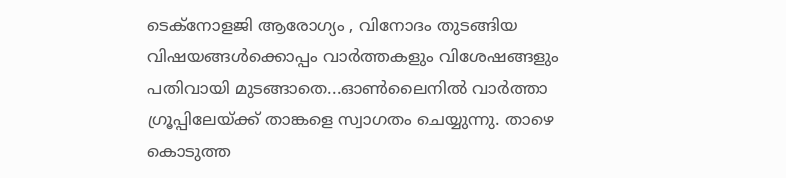ടെക്‌നോളജി ആരോഗ്യം , വിനോദം തുടങ്ങിയ വിഷയങ്ങൾക്കൊപ്പം വാർത്തകളും വിശേഷങ്ങളും പതിവായി മുടങ്ങാതെ...ഓൺലൈനിൽ വാർത്താ ഗ്രൂപ്പിലേയ്ക്ക് താങ്കളെ സ്വാഗതം ചെയ്യുന്നു. താഴെ കൊടുത്ത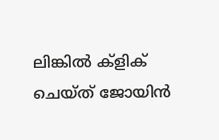ലിങ്കിൽ ക്ളിക് ചെയ്‌ത്‌ ജോയിൻ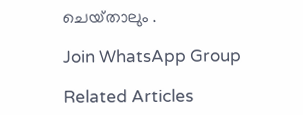ചെയ്‌താലും .

Join WhatsApp Group

Related Articles